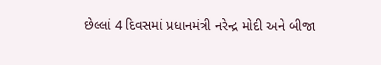છેલ્લાં 4 દિવસમાં પ્રધાનમંત્રી નરેન્દ્ર મોદી અને બીજા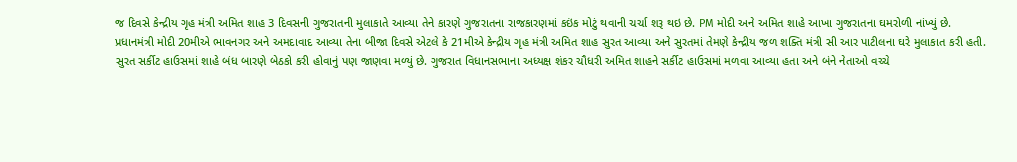જ દિવસે કેન્દ્રીય ગૃહ મંત્રી અમિત શાહ 3 દિવસની ગુજરાતની મુલાકાતે આવ્યા તેને કારણે ગુજરાતના રાજકારણમાં કઇંક મોટું થવાની ચર્ચા શરૂ થઇ છે. PM મોદી અને અમિત શાહે આખા ગુજરાતના ઘમરોળી નાંખ્યું છે.
પ્રધાનમંત્રી મોદી 20મીએ ભાવનગર અને અમદાવાદ આવ્યા તેના બીજા દિવસે એટલે કે 21મીએ કેન્દ્રીય ગૃહ મંત્રી અમિત શાહ સુરત આવ્યા અને સુરતમાં તેમણે કેન્દ્રીય જળ શક્તિ મંત્રી સી આર પાટીલના ઘરે મુલાકાત કરી હતી.
સુરત સર્કીટ હાઉસમાં શાહે બંધ બારણે બેઠકો કરી હોવાનું પણ જાણવા મળ્યું છે. ગુજરાત વિધાનસભાના અધ્યક્ષ શંકર ચૌધરી અમિત શાહને સર્કીટ હાઉસમાં મળવા આવ્યા હતા અને બંને નેતાઓ વચ્ચે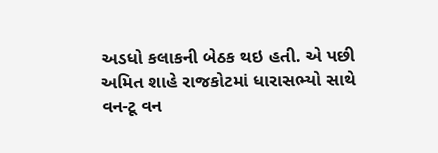અડધો કલાકની બેઠક થઇ હતી. એ પછી અમિત શાહે રાજકોટમાં ધારાસભ્યો સાથે વન-ટૂ વન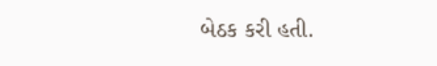બેઠક કરી હતી.